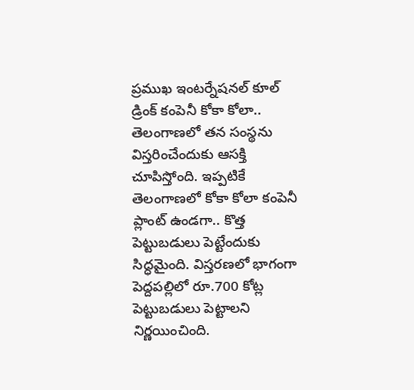ప్రముఖ ఇంటర్నేషనల్ కూల్ డ్రింక్ కంపెనీ కోకా కోలా.. తెలంగాణలో తన సంస్థను విస్తరించేందుకు ఆసక్తి చూపిస్తోంది. ఇప్పటికే తెలంగాణలో కోకా కోలా కంపెనీ ప్లాంట్ ఉండగా.. కొత్త పెట్టుబడులు పెట్టేందుకు సిద్ధమైంది. విస్తరణలో భాగంగా పెద్దపల్లిలో రూ.700 కోట్ల పెట్టుబడులు పెట్టాలని నిర్ణయించింది.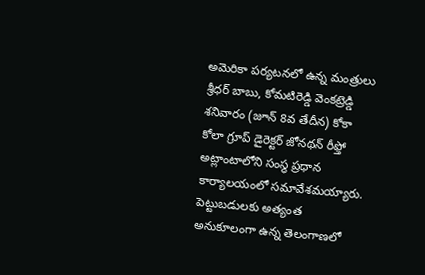అమెరికా పర్యటనలో ఉన్న మంత్రులు శ్రీధర్ బాబు, కోమటిరెడ్డి వెంకట్రెడ్డి శనివారం (జూన్ 8వ తేదీన) కోకా కోలా గ్రూప్ డైరెక్టర్ జోనథన్ రీఫ్తో అట్లాంటాలోని సంస్థ ప్రధాన కార్యాలయంలో సమావేశమయ్యారు.
పెట్టుబడులకు అత్యంత అనుకూలంగా ఉన్న తెలంగాణలో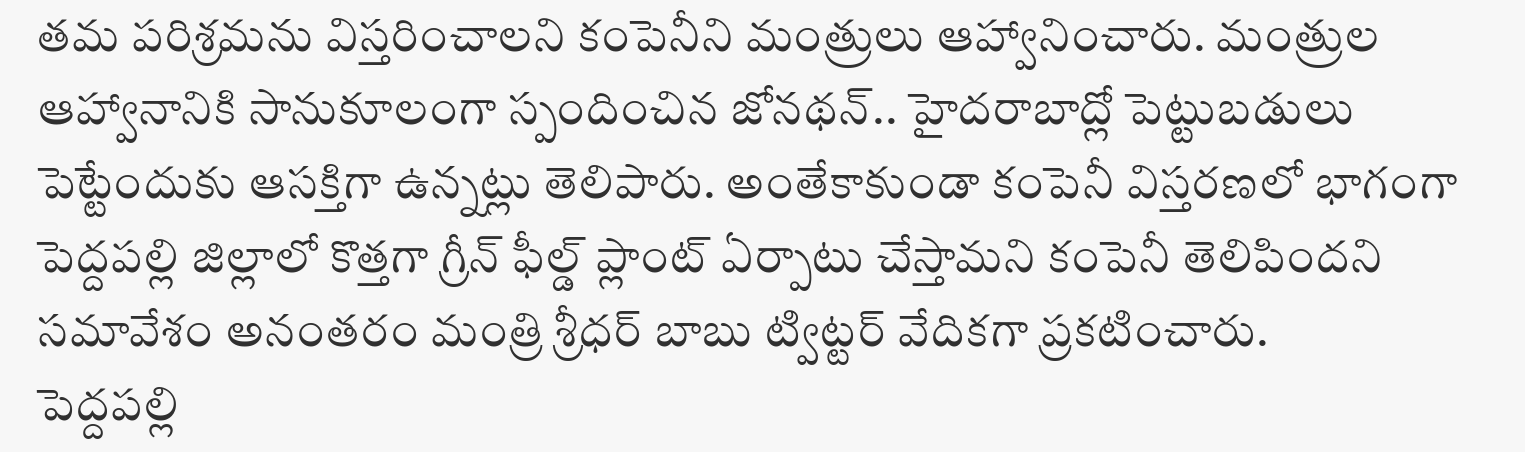తమ పరిశ్రమను విస్తరించాలని కంపెనీని మంత్రులు ఆహ్వానించారు. మంత్రుల ఆహ్వానానికి సానుకూలంగా స్పందించిన జోనథన్.. హైదరాబాద్లో పెట్టుబడులు పెట్టేందుకు ఆసక్తిగా ఉన్నట్లు తెలిపారు. అంతేకాకుండా కంపెనీ విస్తరణలో భాగంగా పెద్దపల్లి జిల్లాలో కొత్తగా గ్రీన్ ఫీల్డ్ ప్లాంట్ ఏర్పాటు చేస్తామని కంపెనీ తెలిపిందని సమావేశం అనంతరం మంత్రి శ్రీధర్ బాబు ట్విట్టర్ వేదికగా ప్రకటించారు.
పెద్దపల్లి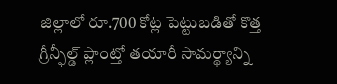జిల్లాలో రూ.700 కోట్ల పెట్టుబడితో కొత్త గ్రీన్ఫీల్డ్ ప్లాంట్తో తయారీ సామర్థ్యాన్ని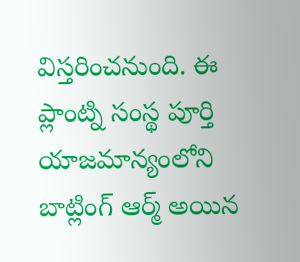విస్తరించనుంది. ఈ ప్లాంట్ని సంస్థ పూర్తి యాజమాన్యంలోని బాట్లింగ్ ఆర్మ్ అయిన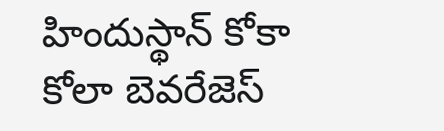హిందుస్థాన్ కోకా కోలా బెవరేజెస్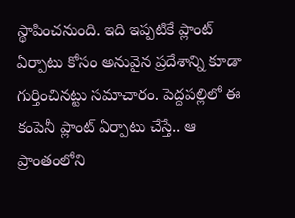స్థాపించనుంది. ఇది ఇప్పటికే ప్లాంట్ ఏర్పాటు కోసం అనువైన ప్రదేశాన్ని కూడా గుర్తించినట్టు సమాచారం. పెద్దపల్లిలో ఈ కంపెనీ ప్లాంట్ ఏర్పాటు చేస్తే.. ఆ ప్రాంతంలోని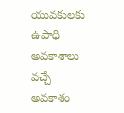యువకులకు ఉపాధి అవకాశాలు వచ్చే అవకాశం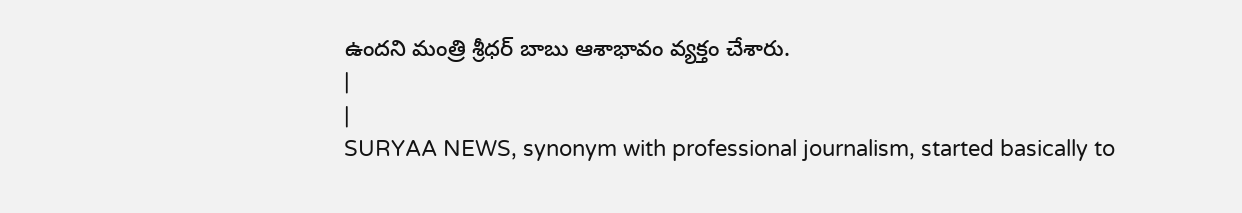ఉందని మంత్రి శ్రీధర్ బాబు ఆశాభావం వ్యక్తం చేశారు.
|
|
SURYAA NEWS, synonym with professional journalism, started basically to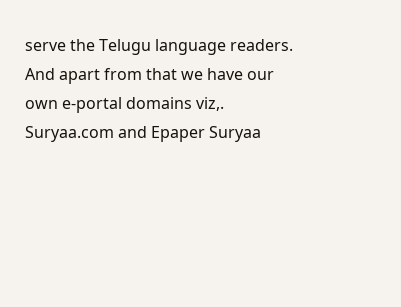serve the Telugu language readers. And apart from that we have our own e-portal domains viz,. Suryaa.com and Epaper Suryaa